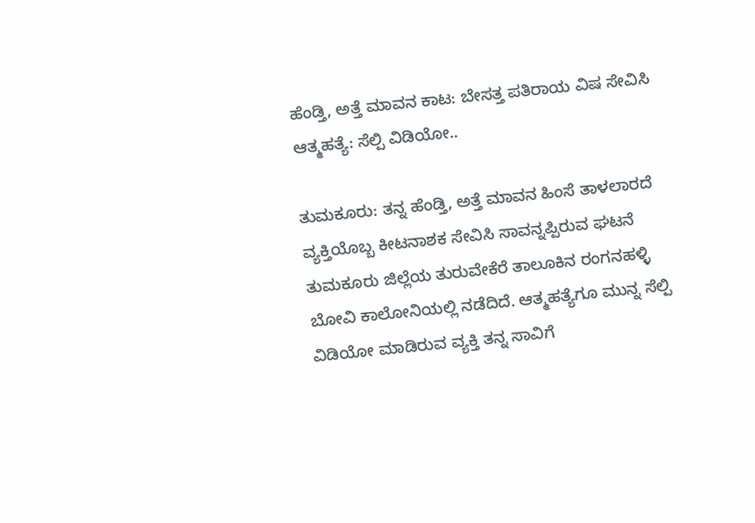ಹೆಂಡ್ತಿ, ಅತ್ತೆ ಮಾವನ ಕಾಟ: ಬೇಸತ್ತ ಪತಿರಾಯ ವಿಷ ಸೇವಿಸಿ ಆತ್ಮಹತ್ಯೆ: ಸೆಲ್ಪಿ ವಿಡಿಯೋ..

ತುಮಕೂರು: ತನ್ನ ಹೆಂಡ್ತಿ, ಅತ್ತೆ ಮಾವನ ಹಿಂಸೆ ತಾಳಲಾರದೆ ವ್ಯಕ್ತಿಯೊಬ್ಬ ಕೀಟನಾಶಕ ಸೇವಿಸಿ ಸಾವನ್ನಪ್ಪಿರುವ ಘಟನೆ ತುಮಕೂರು ಜಿಲ್ಲೆಯ ತುರುವೇಕೆರೆ ತಾಲೂಕಿನ ರಂಗನಹಳ್ಳಿ ಬೋವಿ ಕಾಲೋನಿಯಲ್ಲಿ ನಡೆದಿದೆ. ಆತ್ಮಹತ್ಯೆಗೂ ಮುನ್ನ ಸೆಲ್ಪಿ ವಿಡಿಯೋ ಮಾಡಿರುವ ವ್ಯಕ್ತಿ ತನ್ನ ಸಾವಿಗೆ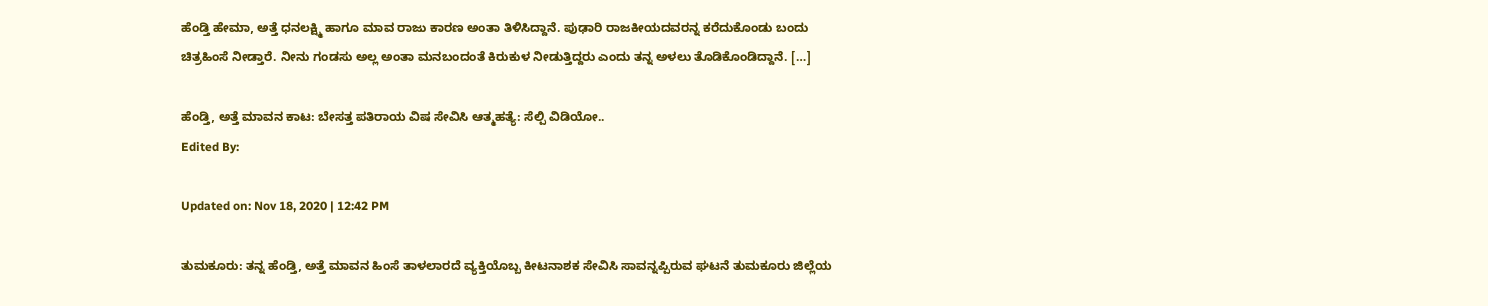ಹೆಂಡ್ತಿ ಹೇಮಾ, ಅತ್ತೆ ಧನಲಕ್ಷ್ಮಿ ಹಾಗೂ ಮಾವ ರಾಜು ಕಾರಣ ಅಂತಾ ತಿಳಿಸಿದ್ದಾನೆ. ಪುಢಾರಿ ರಾಜಕೀಯದವರನ್ನ ಕರೆದುಕೊಂಡು ಬಂದು ಚಿತ್ರಹಿಂಸೆ ನೀಡ್ತಾರೆ. ನೀನು ಗಂಡಸು ಅಲ್ಲ ಅಂತಾ ಮನಬಂದಂತೆ ಕಿರುಕುಳ ‌ನೀಡುತ್ತಿದ್ದರು ಎಂದು ತನ್ನ ಅಳಲು ತೊಡಿಕೊಂಡಿದ್ದಾನೆ. […]

ಹೆಂಡ್ತಿ, ಅತ್ತೆ ಮಾವನ ಕಾಟ: ಬೇಸತ್ತ ಪತಿರಾಯ ವಿಷ ಸೇವಿಸಿ ಆತ್ಮಹತ್ಯೆ: ಸೆಲ್ಪಿ ವಿಡಿಯೋ..
Edited By:

Updated on: Nov 18, 2020 | 12:42 PM

ತುಮಕೂರು: ತನ್ನ ಹೆಂಡ್ತಿ, ಅತ್ತೆ ಮಾವನ ಹಿಂಸೆ ತಾಳಲಾರದೆ ವ್ಯಕ್ತಿಯೊಬ್ಬ ಕೀಟನಾಶಕ ಸೇವಿಸಿ ಸಾವನ್ನಪ್ಪಿರುವ ಘಟನೆ ತುಮಕೂರು ಜಿಲ್ಲೆಯ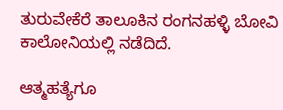ತುರುವೇಕೆರೆ ತಾಲೂಕಿನ ರಂಗನಹಳ್ಳಿ ಬೋವಿ ಕಾಲೋನಿಯಲ್ಲಿ ನಡೆದಿದೆ.

ಆತ್ಮಹತ್ಯೆಗೂ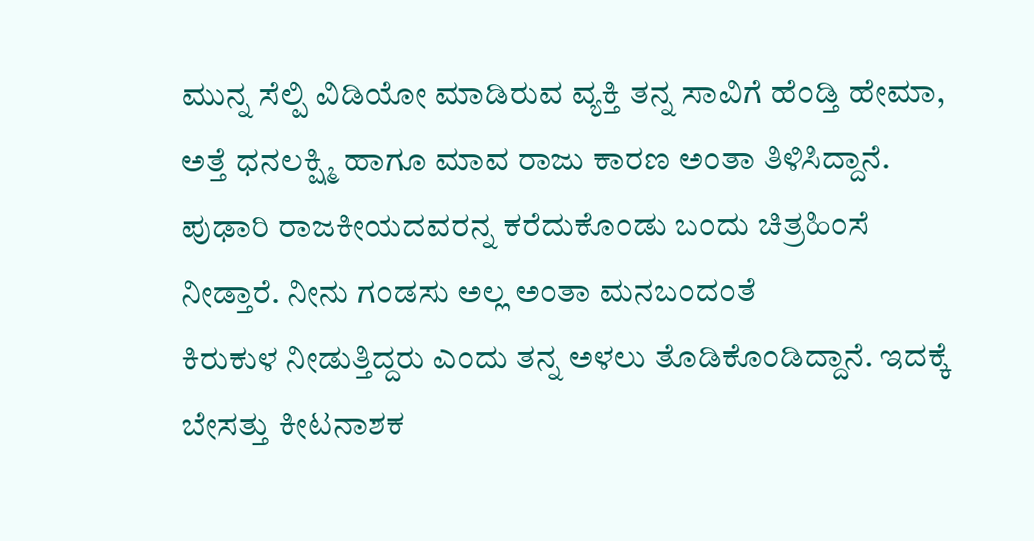ಮುನ್ನ ಸೆಲ್ಪಿ ವಿಡಿಯೋ ಮಾಡಿರುವ ವ್ಯಕ್ತಿ ತನ್ನ ಸಾವಿಗೆ ಹೆಂಡ್ತಿ ಹೇಮಾ, ಅತ್ತೆ ಧನಲಕ್ಷ್ಮಿ ಹಾಗೂ ಮಾವ ರಾಜು ಕಾರಣ ಅಂತಾ ತಿಳಿಸಿದ್ದಾನೆ. ಪುಢಾರಿ ರಾಜಕೀಯದವರನ್ನ ಕರೆದುಕೊಂಡು ಬಂದು ಚಿತ್ರಹಿಂಸೆ ನೀಡ್ತಾರೆ. ನೀನು ಗಂಡಸು ಅಲ್ಲ ಅಂತಾ ಮನಬಂದಂತೆ ಕಿರುಕುಳ ‌ನೀಡುತ್ತಿದ್ದರು ಎಂದು ತನ್ನ ಅಳಲು ತೊಡಿಕೊಂಡಿದ್ದಾನೆ. ಇದಕ್ಕೆ ಬೇಸತ್ತು ಕೀಟನಾಶಕ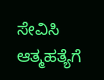ಸೇವಿಸಿ ಆತ್ಮಹತ್ಯೆಗೆ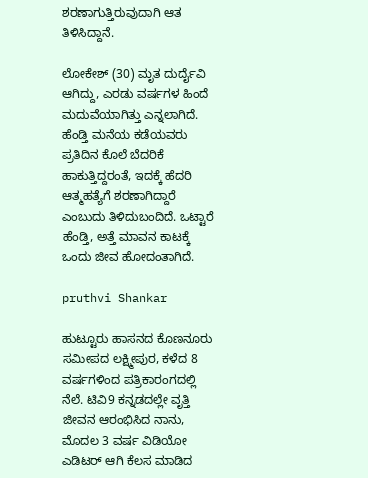ಶರಣಾಗುತ್ತಿರುವುದಾಗಿ ಆತ ತಿಳಿಸಿದ್ದಾನೆ.

ಲೋಕೇಶ್ (30) ಮೃತ ದುರ್ದೈವಿ ಆಗಿದ್ದು, ಎರಡು ವರ್ಷಗಳ ಹಿಂದೆ ಮದುವೆಯಾಗಿತ್ತು ಎನ್ನಲಾಗಿದೆ. ಹೆಂಡ್ತಿ ಮನೆಯ ಕಡೆಯವರು ಪ್ರತಿದಿನ ಕೊಲೆ ಬೆದರಿಕೆ ಹಾಕುತ್ತಿದ್ದರಂತೆ, ಇದಕ್ಕೆ ಹೆದರಿ ಆತ್ಮಹತ್ಯೆಗೆ ಶರಣಾಗಿದ್ದಾರೆ ಎಂಬುದು ತಿಳಿದುಬಂದಿದೆ. ಒಟ್ಟಾರೆ ಹೆಂಡ್ತಿ, ಅತ್ತೆ ಮಾವನ ಕಾಟಕ್ಕೆ ಒಂದು ಜೀವ ಹೋದಂತಾಗಿದೆ.

pruthvi Shankar

ಹುಟ್ಟೂರು ಹಾಸನದ ಕೊಣನೂರು ಸಮೀಪದ ಲಕ್ಷ್ಮೀಪುರ, ಕಳೆದ 8 ವರ್ಷಗಳಿಂದ ಪತ್ರಿಕಾರಂಗದಲ್ಲಿ ನೆಲೆ. ಟಿವಿ9 ಕನ್ನಡದಲ್ಲೇ ವೃತ್ತಿ ಜೀವನ ಆರಂಭಿಸಿದ ನಾನು, ಮೊದಲ 3 ವರ್ಷ ವಿಡಿಯೋ ಎಡಿಟರ್ ಆಗಿ ಕೆಲಸ ಮಾಡಿದ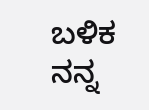ಬಳಿಕ ನನ್ನ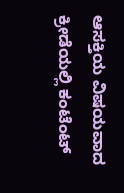ಆಸಕ್ತಿಯ ವಿಷಯವಾದ ಕ್ರೀಡೆಯಲ್ಲಿ ಕಂಟೆಂಟ್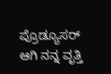ಪ್ರೊಡ್ಯೂಸರ್ ಆಗಿ ನನ್ನ ವೃತ್ತಿ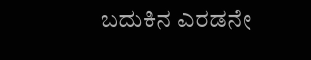ಬದುಕಿನ ಎರಡನೇ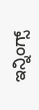ಇನ್ನಿಂಗ್ಸ್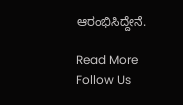ಆರಂಭಿಸಿದ್ದೇನೆ.

Read More
Follow Us